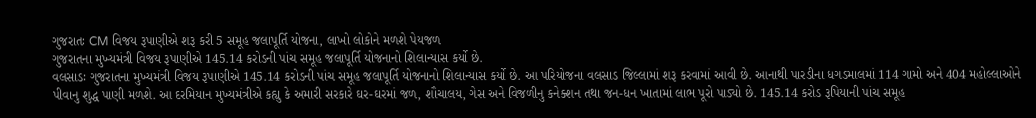ગુજરાતઃ CM વિજય રૂપાણીએ શરૂ કરી 5 સમૂહ જલાપૂર્તિ યોજના, લાખો લોકોને મળશે પેયજળ
ગુજરાતના મુખ્યમંત્રી વિજય રૂપાણીએ 145.14 કરોડની પાંચ સમૂહ જલાપૂર્તિ યોજનાનો શિલાન્યાસ કર્યો છે.
વલસાડઃ ગુજરાતના મુખ્યમંત્રી વિજય રૂપાણીએ 145.14 કરોડની પાંચ સમૂહ જલાપૂર્તિ યોજનાનો શિલાન્યાસ કર્યો છે. આ પરિયોજના વલસાડ જિલ્લામાં શરૂ કરવામાં આવી છે. આનાથી પારડીના ધગડમાલમાં 114 ગામો અને 404 મહોલ્લાઓને પીવાનુ શુદ્ધ પાણી મળશે. આ દરમિયાન મુખ્યમંત્રીએ કહ્યુ કે અમારી સરકારે ઘર-ઘરમાં જળ, શૌચાલય, ગેસ અને વિજળીનુ કનેક્શન તથા જન-ધન ખાતામાં લાભ પૂરો પાડ્યો છે. 145.14 કરોડ રૂપિયાની પાંચ સમૂહ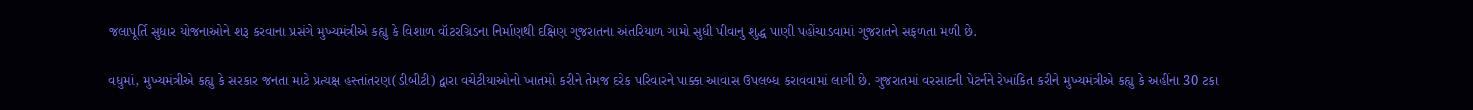જલાપૂર્તિ સુધાર યોજનાઓને શરૂ કરવાના પ્રસંગે મુખ્યમંત્રીએ કહ્યુ કે વિશાળ વૉટરગ્રિડના નિર્માણથી દક્ષિણ ગુજરાતના અંતરિયાળ ગામો સુધી પીવાનુ શુદ્ધ પાણી પહોંચાડવામાં ગુજરાતને સફળતા મળી છે.

વધુમાં, મુખ્યમંત્રીએ કહ્યુ કે સરકાર જનતા માટે પ્રત્યક્ષ હસ્તાંતરણ(ડીબીટી) દ્વારા વચેટીયાઓનો ખાતમો કરીને તેમજ દરેક પરિવારને પાક્કા આવાસ ઉપલબ્ધ કરાવવામાં લાગી છે. ગુજરાતમાં વરસાદની પેટર્નને રેખાંકિત કરીને મુખ્યમંત્રીએ કહ્યુ કે અહીંના 30 ટકા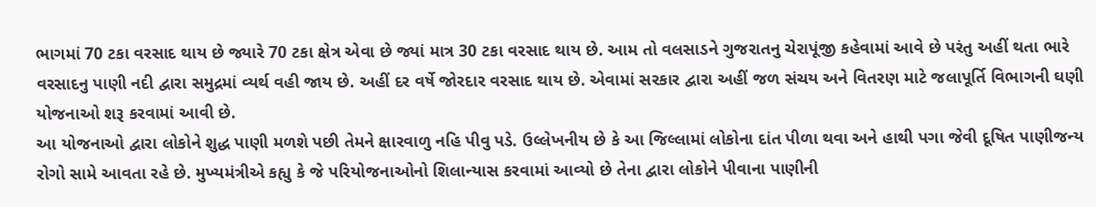ભાગમાં 70 ટકા વરસાદ થાય છે જ્યારે 70 ટકા ક્ષેત્ર એવા છે જ્યાં માત્ર 30 ટકા વરસાદ થાય છે. આમ તો વલસાડને ગુજરાતનુ ચેરાપૂંજી કહેવામાં આવે છે પરંતુ અહીં થતા ભારે વરસાદનુ પાણી નદી દ્વારા સમુદ્રમાં વ્યર્થ વહી જાય છે. અહીં દર વર્ષે જોરદાર વરસાદ થાય છે. એવામાં સરકાર દ્વારા અહીં જળ સંચય અને વિતરણ માટે જલાપૂર્તિ વિભાગની ઘણી યોજનાઓ શરૂ કરવામાં આવી છે.
આ યોજનાઓ દ્વારા લોકોને શુદ્ધ પાણી મળશે પછી તેમને ક્ષારવાળુ નહિ પીવુ પડે. ઉલ્લેખનીય છે કે આ જિલ્લામાં લોકોના દાંત પીળા થવા અને હાથી પગા જેવી દૂષિત પાણીજન્ય રોગો સામે આવતા રહે છે. મુખ્યમંત્રીએ કહ્યુ કે જે પરિયોજનાઓનો શિલાન્યાસ કરવામાં આવ્યો છે તેના દ્વારા લોકોને પીવાના પાણીની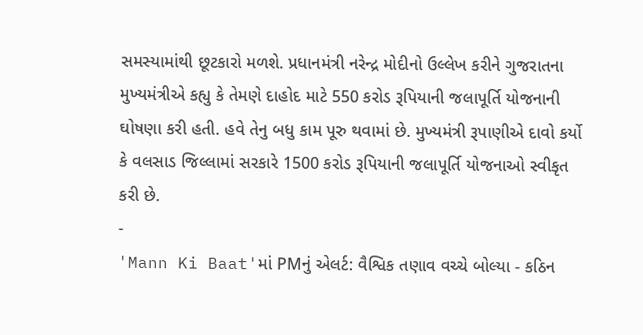સમસ્યામાંથી છૂટકારો મળશે. પ્રધાનમંત્રી નરેન્દ્ર મોદીનો ઉલ્લેખ કરીને ગુજરાતના મુખ્યમંત્રીએ કહ્યુ કે તેમણે દાહોદ માટે 550 કરોડ રૂપિયાની જલાપૂર્તિ યોજનાની ઘોષણા કરી હતી. હવે તેનુ બધુ કામ પૂરુ થવામાં છે. મુખ્યમંત્રી રૂપાણીએ દાવો કર્યો કે વલસાડ જિલ્લામાં સરકારે 1500 કરોડ રૂપિયાની જલાપૂર્તિ યોજનાઓ સ્વીકૃત કરી છે.
-
'Mann Ki Baat'માં PMનું એલર્ટ: વૈશ્વિક તણાવ વચ્ચે બોલ્યા - કઠિન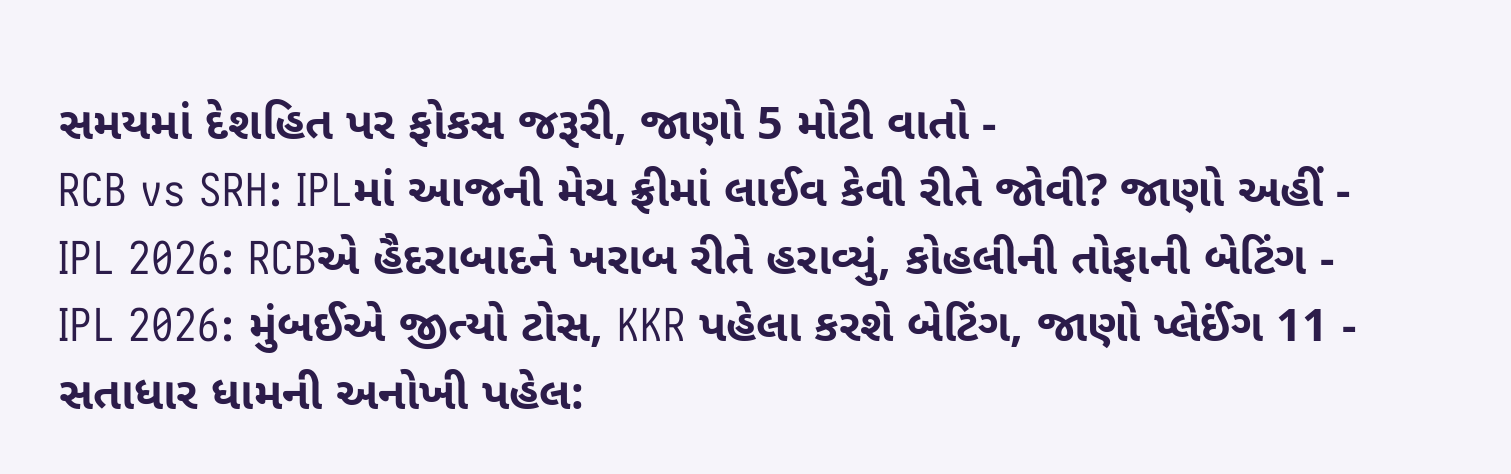સમયમાં દેશહિત પર ફોકસ જરૂરી, જાણો 5 મોટી વાતો -
RCB vs SRH: IPLમાં આજની મેચ ફ્રીમાં લાઈવ કેવી રીતે જોવી? જાણો અહીં -
IPL 2026: RCBએ હૈદરાબાદને ખરાબ રીતે હરાવ્યું, કોહલીની તોફાની બેટિંગ -
IPL 2026: મુંબઈએ જીત્યો ટોસ, KKR પહેલા કરશે બેટિંગ, જાણો પ્લેઈંગ 11 -
સતાધાર ધામની અનોખી પહેલ: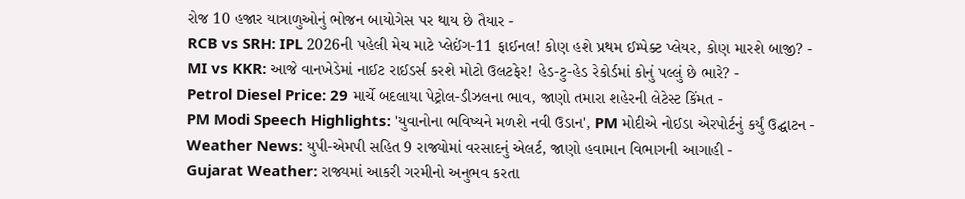રોજ 10 હજાર યાત્રાળુઓનું ભોજન બાયોગેસ પર થાય છે તૈયાર -
RCB vs SRH: IPL 2026ની પહેલી મેચ માટે પ્લેઈંગ-11 ફાઈનલ! કોણ હશે પ્રથમ ઈમ્પેક્ટ પ્લેયર, કોણ મારશે બાજી? -
MI vs KKR: આજે વાનખેડેમાં નાઈટ રાઈડર્સ કરશે મોટો ઉલટફેર! હેડ-ટુ-હેડ રેકોર્ડમાં કોનું પલ્લું છે ભારે? -
Petrol Diesel Price: 29 માર્ચે બદલાયા પેટ્રોલ-ડીઝલના ભાવ, જાણો તમારા શહેરની લેટેસ્ટ કિંમત -
PM Modi Speech Highlights: 'યુવાનોના ભવિષ્યને મળશે નવી ઉડાન', PM મોદીએ નોઈડા એરપોર્ટનું કર્યું ઉદ્ઘાટન -
Weather News: યુપી-એમપી સહિત 9 રાજ્યોમાં વરસાદનું એલર્ટ, જાણો હવામાન વિભાગની આગાહી -
Gujarat Weather: રાજ્યમાં આકરી ગરમીનો અનુભવ કરતા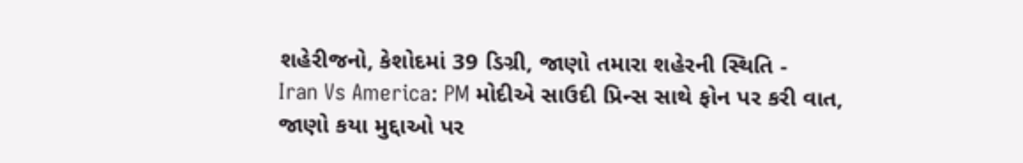શહેરીજનો, કેશોદમાં 39 ડિગ્રી, જાણો તમારા શહેરની સ્થિતિ -
Iran Vs America: PM મોદીએ સાઉદી પ્રિન્સ સાથે ફોન પર કરી વાત, જાણો કયા મુદ્દાઓ પર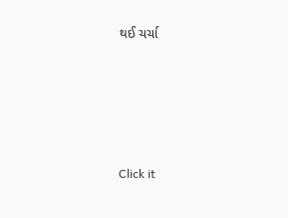થઈ ચર્ચા






Click it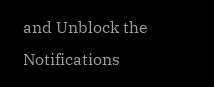and Unblock the Notifications